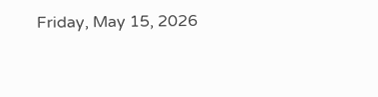Friday, May 15, 2026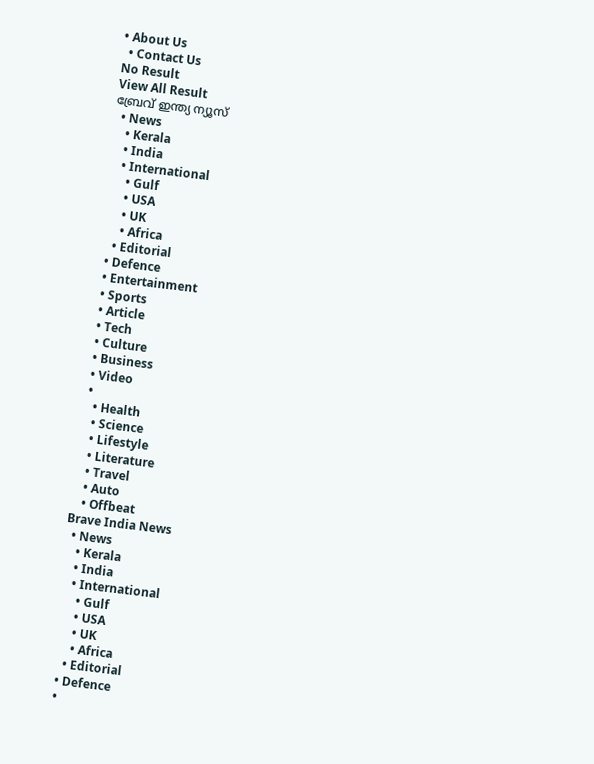• About Us
  • Contact Us
No Result
View All Result
ബ്രേവ് ഇന്ത്യ ന്യൂസ്
  • News
    • Kerala
    • India
    • International
      • Gulf
      • USA
      • UK
      • Africa
    • Editorial
  • Defence
  • Entertainment
  • Sports
  • Article
  • Tech
  • Culture
  • Business
  • Video
  •
    • Health
    • Science
    • Lifestyle
    • Literature
    • Travel
    • Auto
    • Offbeat
Brave India News
  • News
    • Kerala
    • India
    • International
      • Gulf
      • USA
      • UK
      • Africa
    • Editorial
  • Defence
  •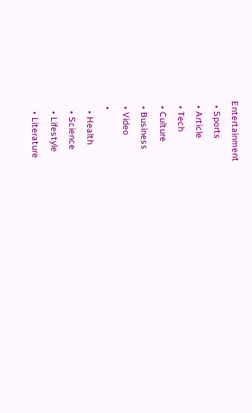Entertainment
  • Sports
  • Article
  • Tech
  • Culture
  • Business
  • Video
  •
    • Health
    • Science
    • Lifestyle
    • Literature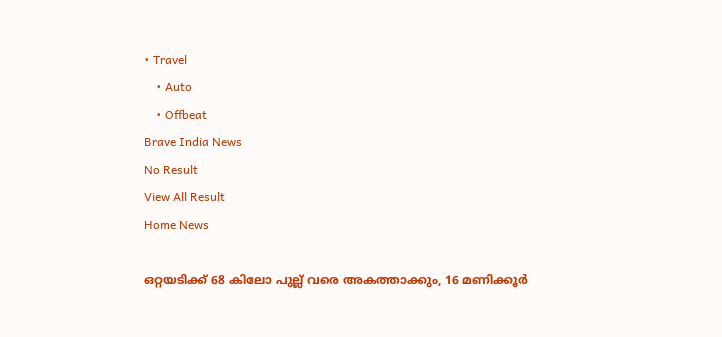• Travel
    • Auto
    • Offbeat
Brave India News
No Result
View All Result
Home News

ഒറ്റയടിക്ക് 68 കിലോ പുല്ല് വരെ അകത്താക്കും, 16 മണിക്കൂർ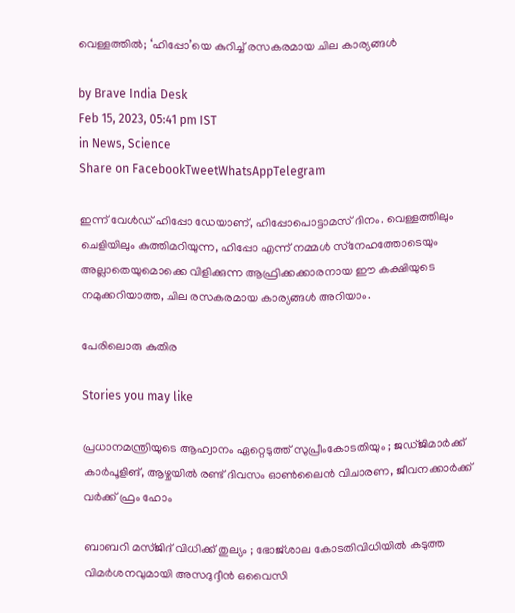വെള്ളത്തിൽ; ‘ഹിപ്പോ’യെ കുറിച്ച് രസകരമായ ചില കാര്യങ്ങൾ

by Brave India Desk
Feb 15, 2023, 05:41 pm IST
in News, Science
Share on FacebookTweetWhatsAppTelegram

ഇന്ന് വേള്‍ഡ് ഹിപ്പോ ഡേയാണ്, ഹിപ്പോപൊട്ടാമസ് ദിനം. വെള്ളത്തിലും ചെളിയിലും കുത്തിമറിയുന്ന, ഹിപ്പോ എന്ന് നമ്മള്‍ സ്‌നേഹത്തോടെയും അല്ലാതെയുമൊക്കെ വിളിക്കുന്ന ആഫ്രിക്കക്കാരനായ ഈ കക്ഷിയുടെ നമുക്കറിയാത്ത, ചില രസകരമായ കാര്യങ്ങള്‍ അറിയാം.

പേരിലൊരു കുതിര

Stories you may like

പ്രധാനമന്ത്രിയുടെ ആഹ്വാനം ഏറ്റെടുത്ത് സുപ്രീംകോടതിയും ; ജഡ്ജിമാർക്ക് കാർപൂളിങ്, ആഴ്ചയിൽ രണ്ട് ദിവസം ഓൺലൈൻ വിചാരണ, ജീവനക്കാർക്ക് വർക്ക് ഫ്രം ഹോം

ബാബറി മസ്ജിദ് വിധിക്ക് തുല്യം ; ഭോജ്ശാല കോടതിവിധിയിൽ കടുത്ത വിമർശനവുമായി അസദുദ്ദീൻ ഒവൈസി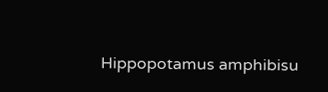Hippopotamus amphibisu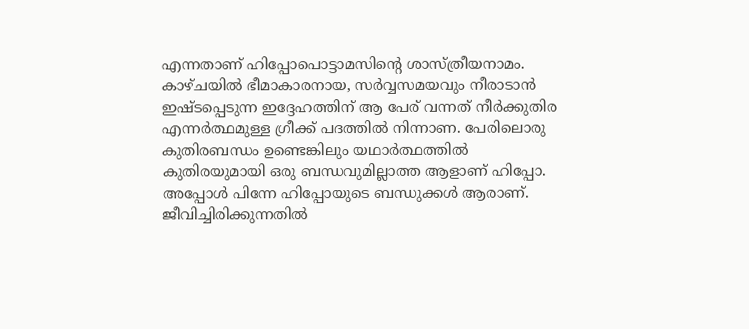എന്നതാണ് ഹിപ്പോപൊട്ടാമസിന്റെ ശാസ്ത്രീയനാമം. കാഴ്ചയില്‍ ഭീമാകാരനായ, സര്‍വ്വസമയവും നീരാടാന്‍ ഇഷ്ടപ്പെടുന്ന ഇദ്ദേഹത്തിന് ആ പേര് വന്നത് നീര്‍ക്കുതിര എന്നര്‍ത്ഥമുള്ള ഗ്രീക്ക് പദത്തില്‍ നിന്നാണ. പേരിലൊരു കുതിരബന്ധം ഉണ്ടെങ്കിലും യഥാര്‍ത്ഥത്തില്‍ കുതിരയുമായി ഒരു ബന്ധവുമില്ലാത്ത ആളാണ് ഹിപ്പോ. അപ്പോള്‍ പിന്നേ ഹിപ്പോയുടെ ബന്ധുക്കള്‍ ആരാണ്. ജീവിച്ചിരിക്കുന്നതില്‍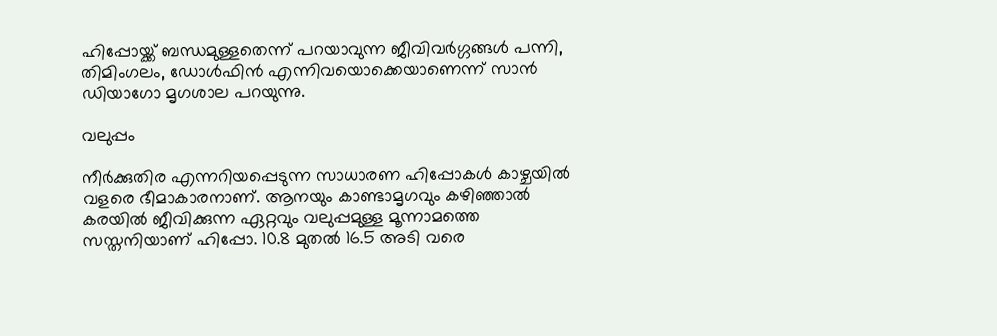ഹിപ്പോയ്ക്ക് ബന്ധമുള്ളതെന്ന് പറയാവുന്ന ജീവിവര്‍ഗ്ഗങ്ങള്‍ പന്നി, തിമിംഗലം, ഡോള്‍ഫിന്‍ എന്നിവയൊക്കെയാണെന്ന് സാന്‍ ഡിയാഗോ മൃഗശാല പറയുന്നു.

വലുപ്പം

നീര്‍ക്കുതിര എന്നറിയപ്പെടുന്ന സാധാരണ ഹിപ്പോകള്‍ കാഴ്ചയില്‍ വളരെ ഭീമാകാരനാണ്. ആനയും കാണ്ടാമൃഗവും കഴിഞ്ഞാല്‍ കരയില്‍ ജീവിക്കുന്ന ഏറ്റവും വലുപ്പമുള്ള മൂന്നാമത്തെ സസ്തനിയാണ് ഹിപ്പോ. 10.8 മുതല്‍ 16.5 അടി വരെ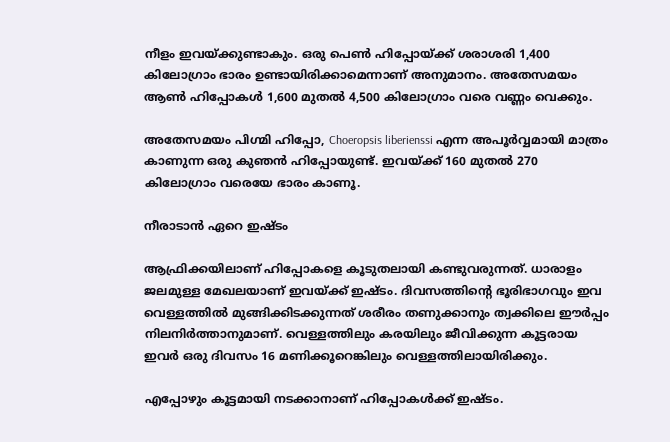നീളം ഇവയ്ക്കുണ്ടാകും. ഒരു പെണ്‍ ഹിപ്പോയ്ക്ക് ശരാശരി 1,400 കിലോഗ്രാം ഭാരം ഉണ്ടായിരിക്കാമെന്നാണ് അനുമാനം. അതേസമയം ആണ്‍ ഹിപ്പോകള്‍ 1,600 മുതല്‍ 4,500 കിലോഗ്രാം വരെ വണ്ണം വെക്കും.

അതേസമയം പിഗ്മി ഹിപ്പോ, Choeropsis liberienssi എന്ന അപൂര്‍വ്വമായി മാത്രം കാണുന്ന ഒരു കുഞന്‍ ഹിപ്പോയുണ്ട്. ഇവയ്ക്ക് 160 മുതല്‍ 270 കിലോഗ്രാം വരെയേ ഭാരം കാണൂ.

നീരാടാന്‍ ഏറെ ഇഷ്ടം

ആഫ്രിക്കയിലാണ് ഹിപ്പോകളെ കൂടുതലായി കണ്ടുവരുന്നത്. ധാരാളം ജലമുള്ള മേഖലയാണ് ഇവയ്ക്ക് ഇഷ്ടം. ദിവസത്തിന്റെ ഭൂരിഭാഗവും ഇവ വെള്ളത്തില്‍ മുങ്ങിക്കിടക്കുന്നത് ശരീരം തണുക്കാനും ത്വക്കിലെ ഈര്‍പ്പം നിലനിര്‍ത്താനുമാണ്. വെള്ളത്തിലും കരയിലും ജീവിക്കുന്ന കൂട്ടരായ ഇവര്‍ ഒരു ദിവസം 16 മണിക്കൂറെങ്കിലും വെള്ളത്തിലായിരിക്കും.

എപ്പോഴും കൂട്ടമായി നടക്കാനാണ് ഹിപ്പോകള്‍ക്ക് ഇഷ്ടം.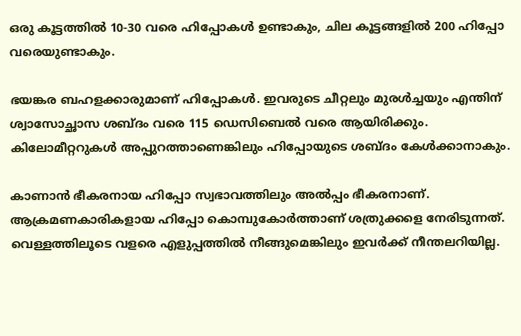ഒരു കൂട്ടത്തില്‍ 10-30 വരെ ഹിപ്പോകള്‍ ഉണ്ടാകും, ചില കൂട്ടങ്ങളില്‍ 200 ഹിപ്പോ വരെയുണ്ടാകും.

ഭയങ്കര ബഹളക്കാരുമാണ് ഹിപ്പോകള്‍. ഇവരുടെ ചീറ്റലും മുരള്‍ച്ചയും എന്തിന് ശ്വാസോച്ഛാസ ശബ്ദം വരെ 115 ഡെസിബെല്‍ വരെ ആയിരിക്കും. കിലോമീറ്ററുകള്‍ അപ്പുറത്താണെങ്കിലും ഹിപ്പോയുടെ ശബ്ദം കേള്‍ക്കാനാകും.

കാണാന്‍ ഭീകരനായ ഹിപ്പോ സ്വഭാവത്തിലും അല്‍പ്പം ഭീകരനാണ്. ആക്രമണകാരികളായ ഹിപ്പോ കൊമ്പുകോര്‍ത്താണ് ശത്രുക്കളെ നേരിടുന്നത്. വെള്ളത്തിലൂടെ വളരെ എളുപ്പത്തില്‍ നീങ്ങുമെങ്കിലും ഇവര്‍ക്ക് നീന്തലറിയില്ല.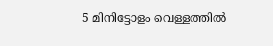5 മിനിട്ടോളം വെള്ളത്തില്‍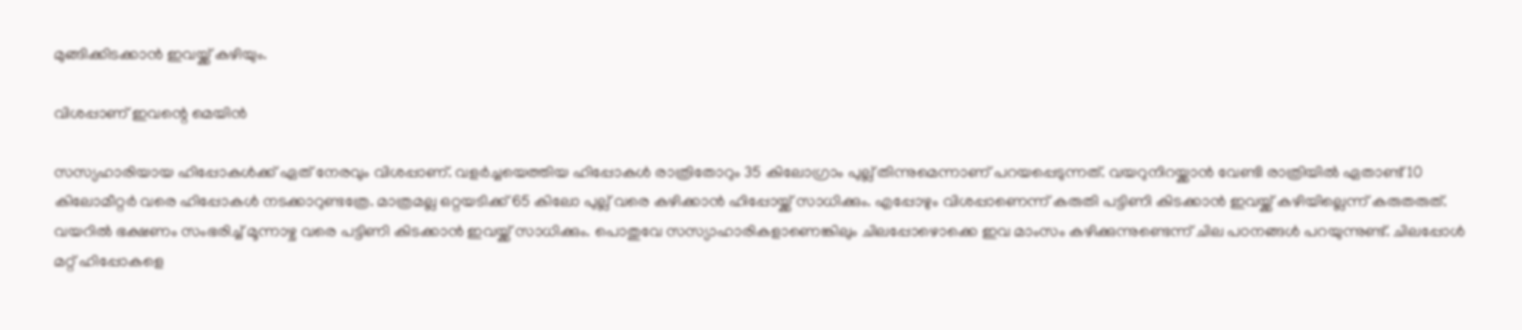മുങ്ങിക്കിടക്കാന്‍ ഇവയ്ക്ക് കഴിയും.

വിശപ്പാണ് ഇവന്റെ മെയിന്‍

സസ്യഹാരിയായ ഹിപ്പോകള്‍ക്ക് ഏത് നേരവും വിശപ്പാണ്. വളര്‍ച്ചയെത്തിയ ഹിപ്പോകള്‍ രാത്രിതോറും 35 കിലോഗ്രാം പുല്ല് തിന്നുമെന്നാണ് പറയപ്പെടുന്നത്. വയറുനിറയ്ക്കാന്‍ വേണ്ടി രാത്രിയില്‍ ഏതാണ്ട് 10 കിലോമീറ്റര്‍ വരെ ഹിപ്പോകള്‍ നടക്കാറുണ്ടത്രേ. മാത്രമല്ല ഒറ്റയടിക്ക് 65 കിലോ പുല്ല് വരെ കഴിക്കാന്‍ ഹിപ്പോയ്ക്ക് സാധിക്കും. എപ്പോഴും വിശപ്പാണെന്ന് കരുതി പട്ടിണി കിടക്കാന്‍ ഇവയ്ക്ക് കഴിയില്ലെന്ന് കരുതരുത്. വയറില്‍ ഭക്ഷണം സംഭരിച്ച് മൂന്നാഴ്ച വരെ പട്ടിണി കിടക്കാന്‍ ഇവയ്ക്ക് സാധിക്കും. പൊതുവേ സസ്യാഹാരികളാണെങ്കിലും ചിലപ്പോഴൊക്കെ ഇവ മാംസം കഴിക്കുന്നുണ്ടെന്ന് ചില പഠനങ്ങള്‍ പറയുന്നുണ്ട്. ചിലപ്പോള്‍ മറ്റ് ഹിപ്പോകളെ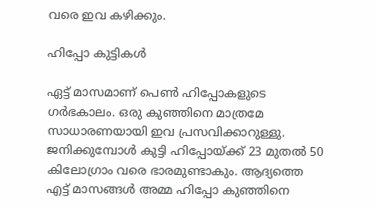വരെ ഇവ കഴിക്കും.

ഹിപ്പോ കുട്ടികള്‍

ഏട്ട് മാസമാണ് പെണ്‍ ഹിപ്പോകളുടെ ഗര്‍ഭകാലം. ഒരു കുഞ്ഞിനെ മാത്രമേ സാധാരണയായി ഇവ പ്രസവിക്കാറുള്ളു. ജനിക്കുമ്പോള്‍ കുട്ടി ഹിപ്പോയ്ക്ക് 23 മുതല്‍ 50 കിലോഗ്രാം വരെ ഭാരമുണ്ടാകും. ആദ്യത്തെ എട്ട് മാസങ്ങള്‍ അമ്മ ഹിപ്പോ കുഞ്ഞിനെ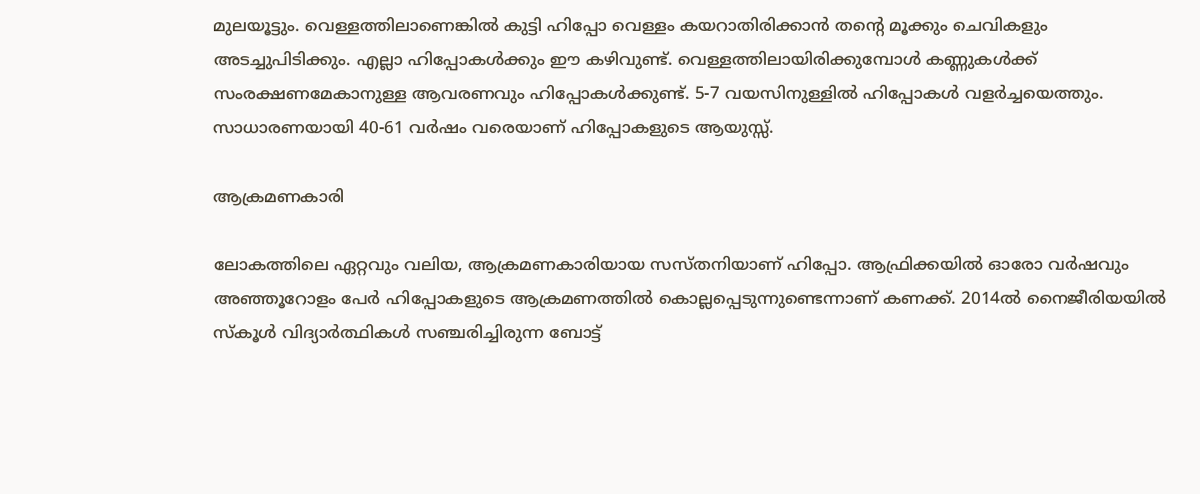മുലയൂട്ടും. വെള്ളത്തിലാണെങ്കില്‍ കുട്ടി ഹിപ്പോ വെള്ളം കയറാതിരിക്കാന്‍ തന്റെ മൂക്കും ചെവികളും അടച്ചുപിടിക്കും. എല്ലാ ഹിപ്പോകള്‍ക്കും ഈ കഴിവുണ്ട്. വെള്ളത്തിലായിരിക്കുമ്പോള്‍ കണ്ണുകള്‍ക്ക് സംരക്ഷണമേകാനുള്ള ആവരണവും ഹിപ്പോകള്‍ക്കുണ്ട്. 5-7 വയസിനുള്ളില്‍ ഹിപ്പോകള്‍ വളര്‍ച്ചയെത്തും. സാധാരണയായി 40-61 വര്‍ഷം വരെയാണ് ഹിപ്പോകളുടെ ആയുസ്സ്.

ആക്രമണകാരി

ലോകത്തിലെ ഏറ്റവും വലിയ, ആക്രമണകാരിയായ സസ്തനിയാണ് ഹിപ്പോ. ആഫ്രിക്കയില്‍ ഓരോ വര്‍ഷവും അഞ്ഞൂറോളം പേര്‍ ഹിപ്പോകളുടെ ആക്രമണത്തില്‍ കൊല്ലപ്പെടുന്നുണ്ടെന്നാണ് കണക്ക്. 2014ല്‍ നൈജീരിയയില്‍ സ്‌കൂള്‍ വിദ്യാര്‍ത്ഥികള്‍ സഞ്ചരിച്ചിരുന്ന ബോട്ട്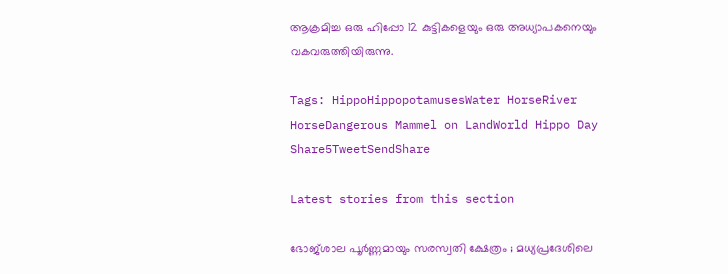ആക്രമിച്ച ഒരു ഹിപ്പോ 12 കുട്ടികളെയും ഒരു അധ്യാപകനെയും വകവരുത്തിയിരുന്നു.

Tags: HippoHippopotamusesWater HorseRiver HorseDangerous Mammel on LandWorld Hippo Day
Share5TweetSendShare

Latest stories from this section

ഭോജ്ശാല പൂർണ്ണമായും സരസ്വതി ക്ഷേത്രം ; മധ്യപ്രദേശിലെ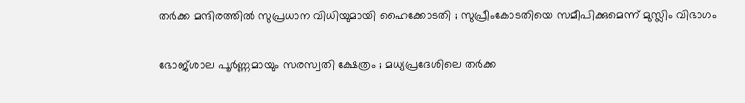തർക്ക മന്ദിരത്തിൽ സുപ്രധാന വിധിയുമായി ഹൈക്കോടതി ; സുപ്രീംകോടതിയെ സമീപിക്കുമെന്ന് മുസ്ലിം വിഭാഗം

ഭോജ്ശാല പൂർണ്ണമായും സരസ്വതി ക്ഷേത്രം ; മധ്യപ്രദേശിലെ തർക്ക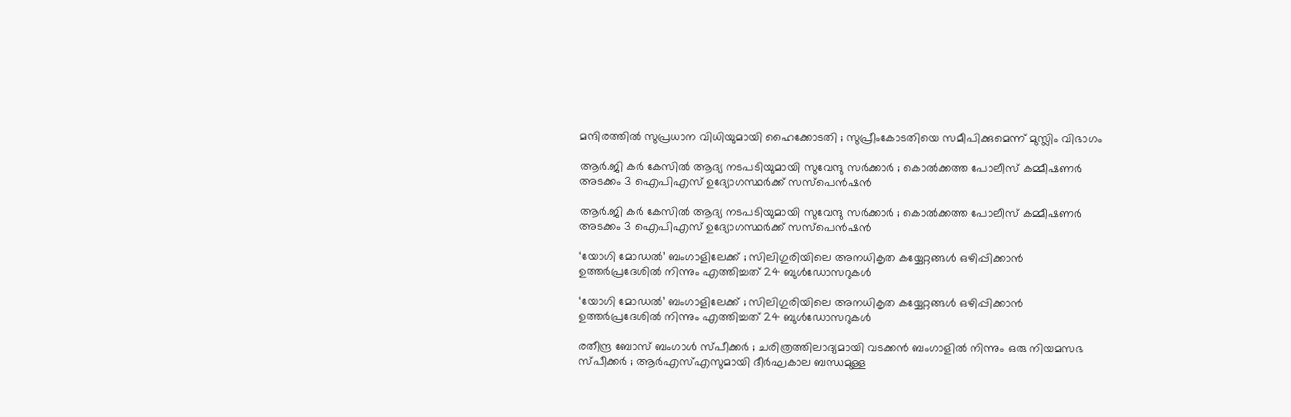മന്ദിരത്തിൽ സുപ്രധാന വിധിയുമായി ഹൈക്കോടതി ; സുപ്രീംകോടതിയെ സമീപിക്കുമെന്ന് മുസ്ലിം വിഭാഗം

ആർ.ജി കർ കേസിൽ ആദ്യ നടപടിയുമായി സുവേന്ദു സർക്കാർ ; കൊൽക്കത്ത പോലീസ് കമ്മീഷണർ അടക്കം 3 ഐപിഎസ് ഉദ്യോഗസ്ഥർക്ക് സസ്പെൻഷൻ

ആർ.ജി കർ കേസിൽ ആദ്യ നടപടിയുമായി സുവേന്ദു സർക്കാർ ; കൊൽക്കത്ത പോലീസ് കമ്മീഷണർ അടക്കം 3 ഐപിഎസ് ഉദ്യോഗസ്ഥർക്ക് സസ്പെൻഷൻ

‘യോഗി മോഡൽ’ ബംഗാളിലേക്ക് ; സിലിഗുരിയിലെ അനധികൃത കയ്യേറ്റങ്ങൾ ഒഴിപ്പിക്കാൻ ഉത്തർപ്രദേശിൽ നിന്നും എത്തിച്ചത് 24 ബുൾഡോസറുകൾ

‘യോഗി മോഡൽ’ ബംഗാളിലേക്ക് ; സിലിഗുരിയിലെ അനധികൃത കയ്യേറ്റങ്ങൾ ഒഴിപ്പിക്കാൻ ഉത്തർപ്രദേശിൽ നിന്നും എത്തിച്ചത് 24 ബുൾഡോസറുകൾ

രതീന്ദ്ര ബോസ് ബംഗാൾ സ്പീക്കർ ; ചരിത്രത്തിലാദ്യമായി വടക്കൻ ബംഗാളിൽ നിന്നും ഒരു നിയമസഭ സ്പീക്കർ ; ആർഎസ്എസുമായി ദീർഘകാല ബന്ധമുള്ള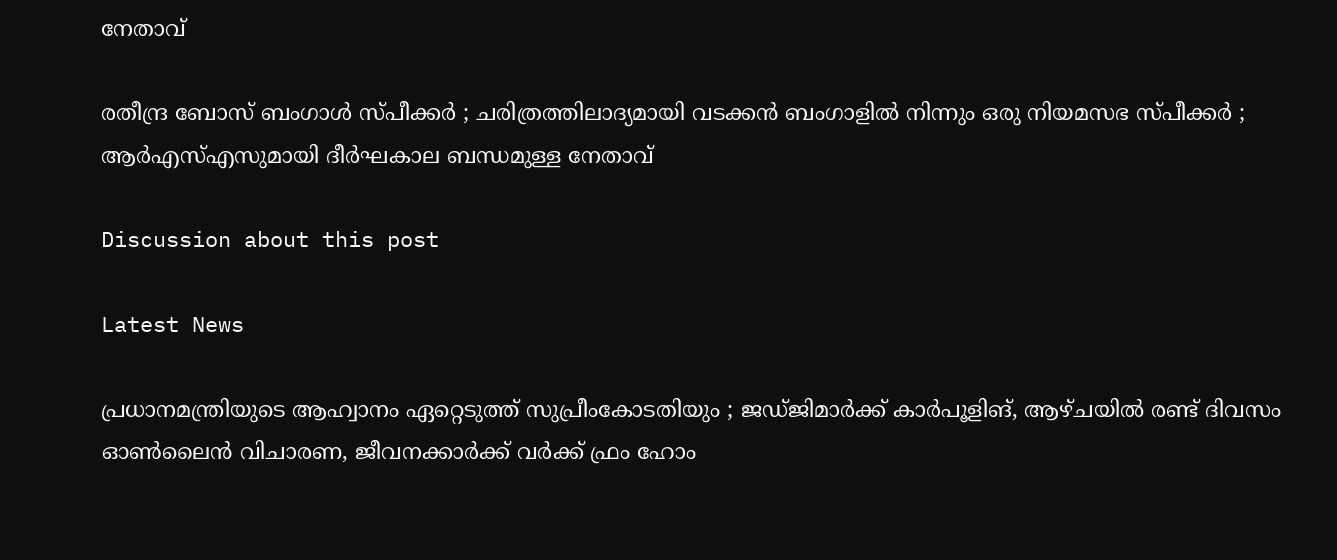നേതാവ്

രതീന്ദ്ര ബോസ് ബംഗാൾ സ്പീക്കർ ; ചരിത്രത്തിലാദ്യമായി വടക്കൻ ബംഗാളിൽ നിന്നും ഒരു നിയമസഭ സ്പീക്കർ ; ആർഎസ്എസുമായി ദീർഘകാല ബന്ധമുള്ള നേതാവ്

Discussion about this post

Latest News

പ്രധാനമന്ത്രിയുടെ ആഹ്വാനം ഏറ്റെടുത്ത് സുപ്രീംകോടതിയും ; ജഡ്ജിമാർക്ക് കാർപൂളിങ്, ആഴ്ചയിൽ രണ്ട് ദിവസം ഓൺലൈൻ വിചാരണ, ജീവനക്കാർക്ക് വർക്ക് ഫ്രം ഹോം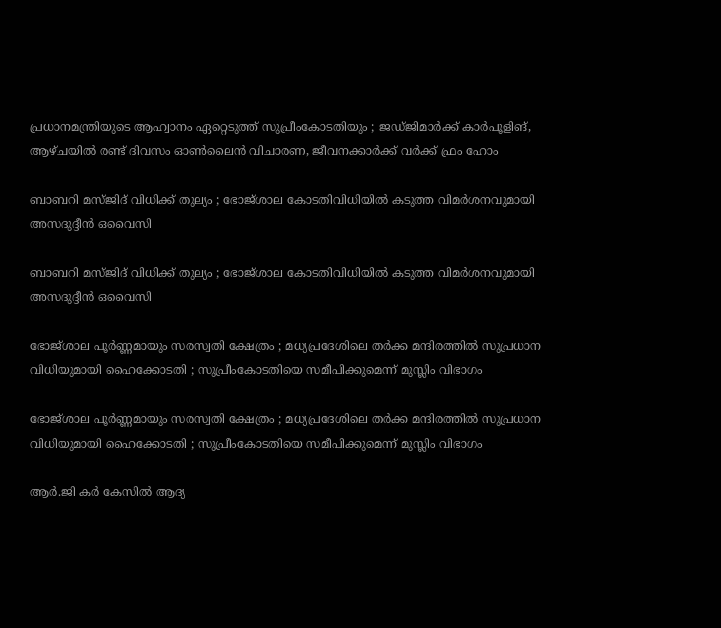പ്രധാനമന്ത്രിയുടെ ആഹ്വാനം ഏറ്റെടുത്ത് സുപ്രീംകോടതിയും ; ജഡ്ജിമാർക്ക് കാർപൂളിങ്, ആഴ്ചയിൽ രണ്ട് ദിവസം ഓൺലൈൻ വിചാരണ, ജീവനക്കാർക്ക് വർക്ക് ഫ്രം ഹോം

ബാബറി മസ്ജിദ് വിധിക്ക് തുല്യം ; ഭോജ്ശാല കോടതിവിധിയിൽ കടുത്ത വിമർശനവുമായി അസദുദ്ദീൻ ഒവൈസി

ബാബറി മസ്ജിദ് വിധിക്ക് തുല്യം ; ഭോജ്ശാല കോടതിവിധിയിൽ കടുത്ത വിമർശനവുമായി അസദുദ്ദീൻ ഒവൈസി

ഭോജ്ശാല പൂർണ്ണമായും സരസ്വതി ക്ഷേത്രം ; മധ്യപ്രദേശിലെ തർക്ക മന്ദിരത്തിൽ സുപ്രധാന വിധിയുമായി ഹൈക്കോടതി ; സുപ്രീംകോടതിയെ സമീപിക്കുമെന്ന് മുസ്ലിം വിഭാഗം

ഭോജ്ശാല പൂർണ്ണമായും സരസ്വതി ക്ഷേത്രം ; മധ്യപ്രദേശിലെ തർക്ക മന്ദിരത്തിൽ സുപ്രധാന വിധിയുമായി ഹൈക്കോടതി ; സുപ്രീംകോടതിയെ സമീപിക്കുമെന്ന് മുസ്ലിം വിഭാഗം

ആർ.ജി കർ കേസിൽ ആദ്യ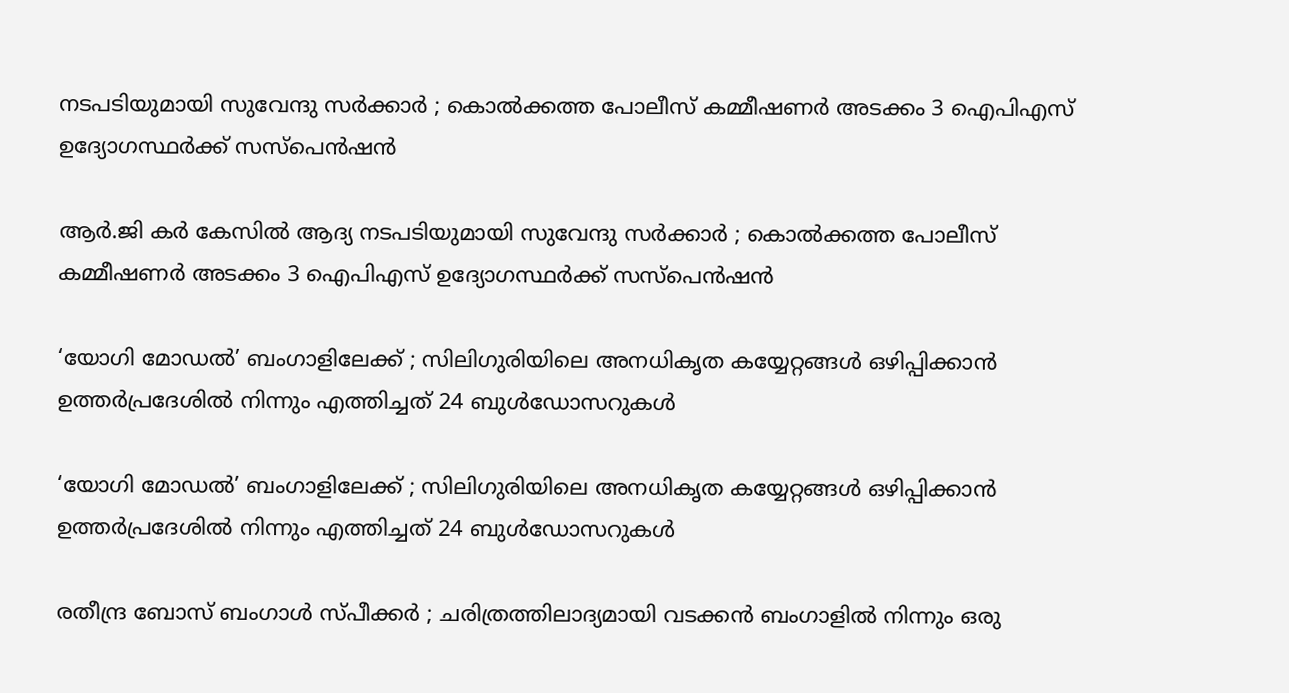നടപടിയുമായി സുവേന്ദു സർക്കാർ ; കൊൽക്കത്ത പോലീസ് കമ്മീഷണർ അടക്കം 3 ഐപിഎസ് ഉദ്യോഗസ്ഥർക്ക് സസ്പെൻഷൻ

ആർ.ജി കർ കേസിൽ ആദ്യ നടപടിയുമായി സുവേന്ദു സർക്കാർ ; കൊൽക്കത്ത പോലീസ് കമ്മീഷണർ അടക്കം 3 ഐപിഎസ് ഉദ്യോഗസ്ഥർക്ക് സസ്പെൻഷൻ

‘യോഗി മോഡൽ’ ബംഗാളിലേക്ക് ; സിലിഗുരിയിലെ അനധികൃത കയ്യേറ്റങ്ങൾ ഒഴിപ്പിക്കാൻ ഉത്തർപ്രദേശിൽ നിന്നും എത്തിച്ചത് 24 ബുൾഡോസറുകൾ

‘യോഗി മോഡൽ’ ബംഗാളിലേക്ക് ; സിലിഗുരിയിലെ അനധികൃത കയ്യേറ്റങ്ങൾ ഒഴിപ്പിക്കാൻ ഉത്തർപ്രദേശിൽ നിന്നും എത്തിച്ചത് 24 ബുൾഡോസറുകൾ

രതീന്ദ്ര ബോസ് ബംഗാൾ സ്പീക്കർ ; ചരിത്രത്തിലാദ്യമായി വടക്കൻ ബംഗാളിൽ നിന്നും ഒരു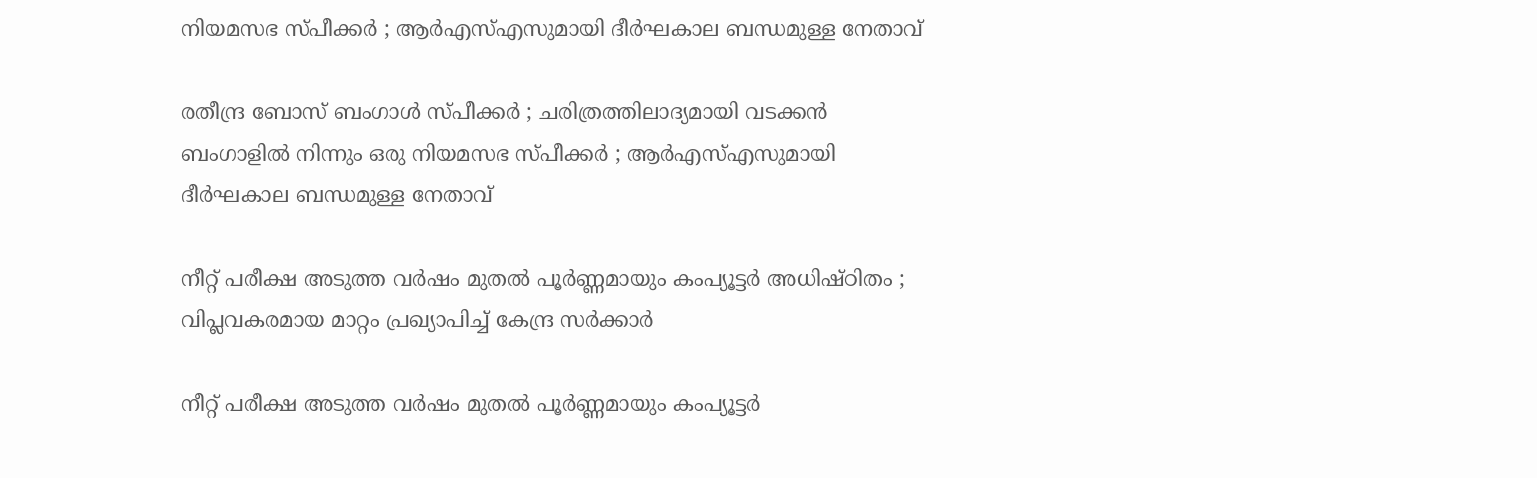നിയമസഭ സ്പീക്കർ ; ആർഎസ്എസുമായി ദീർഘകാല ബന്ധമുള്ള നേതാവ്

രതീന്ദ്ര ബോസ് ബംഗാൾ സ്പീക്കർ ; ചരിത്രത്തിലാദ്യമായി വടക്കൻ ബംഗാളിൽ നിന്നും ഒരു നിയമസഭ സ്പീക്കർ ; ആർഎസ്എസുമായി ദീർഘകാല ബന്ധമുള്ള നേതാവ്

നീറ്റ് പരീക്ഷ അടുത്ത വർഷം മുതൽ പൂർണ്ണമായും കംപ്യൂട്ടർ അധിഷ്ഠിതം ; വിപ്ലവകരമായ മാറ്റം പ്രഖ്യാപിച്ച് കേന്ദ്ര സർക്കാർ

നീറ്റ് പരീക്ഷ അടുത്ത വർഷം മുതൽ പൂർണ്ണമായും കംപ്യൂട്ടർ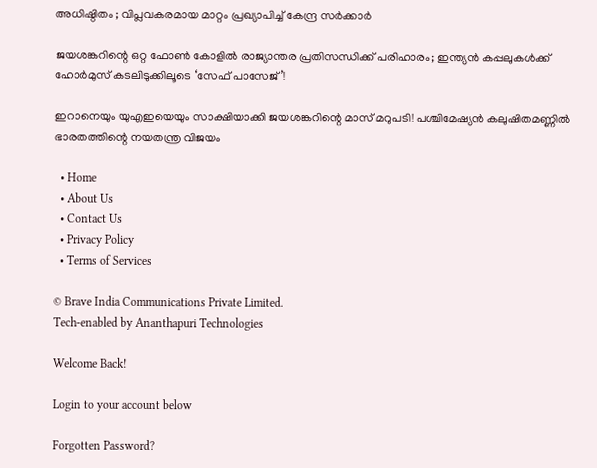അധിഷ്ഠിതം ; വിപ്ലവകരമായ മാറ്റം പ്രഖ്യാപിച്ച് കേന്ദ്ര സർക്കാർ

ജയശങ്കറിന്റെ ഒറ്റ ഫോൺ കോളിൽ രാജ്യാന്തര പ്രതിസന്ധിക്ക് പരിഹാരം; ഇന്ത്യൻ കപ്പലുകൾക്ക് ഹോർമുസ് കടലിടുക്കിലൂടെ ‘സേഫ് പാസേജ്’!

ഇറാനെയും യുഎഇയെയും സാക്ഷിയാക്കി ജയശങ്കറിന്റെ മാസ് മറുപടി! പശ്ചിമേഷ്യൻ കലുഷിതമണ്ണിൽ ഭാരതത്തിന്റെ നയതന്ത്ര വിജയം

  • Home
  • About Us
  • Contact Us
  • Privacy Policy
  • Terms of Services

© Brave India Communications Private Limited.
Tech-enabled by Ananthapuri Technologies

Welcome Back!

Login to your account below

Forgotten Password?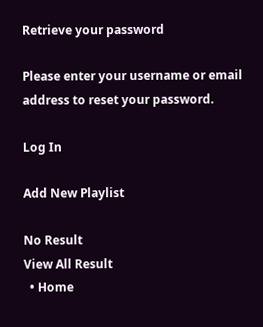Retrieve your password

Please enter your username or email address to reset your password.

Log In

Add New Playlist

No Result
View All Result
  • Home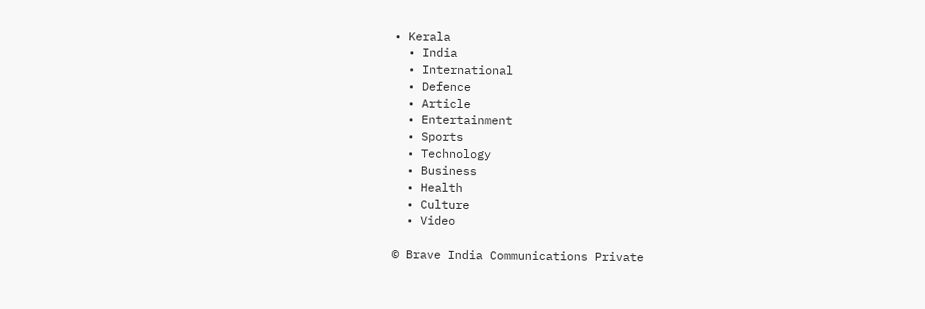• Kerala
  • India
  • International
  • Defence
  • Article
  • Entertainment
  • Sports
  • Technology
  • Business
  • Health
  • Culture
  • Video

© Brave India Communications Private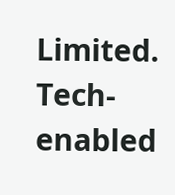Limited.
Tech-enabled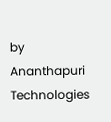by Ananthapuri Technologies